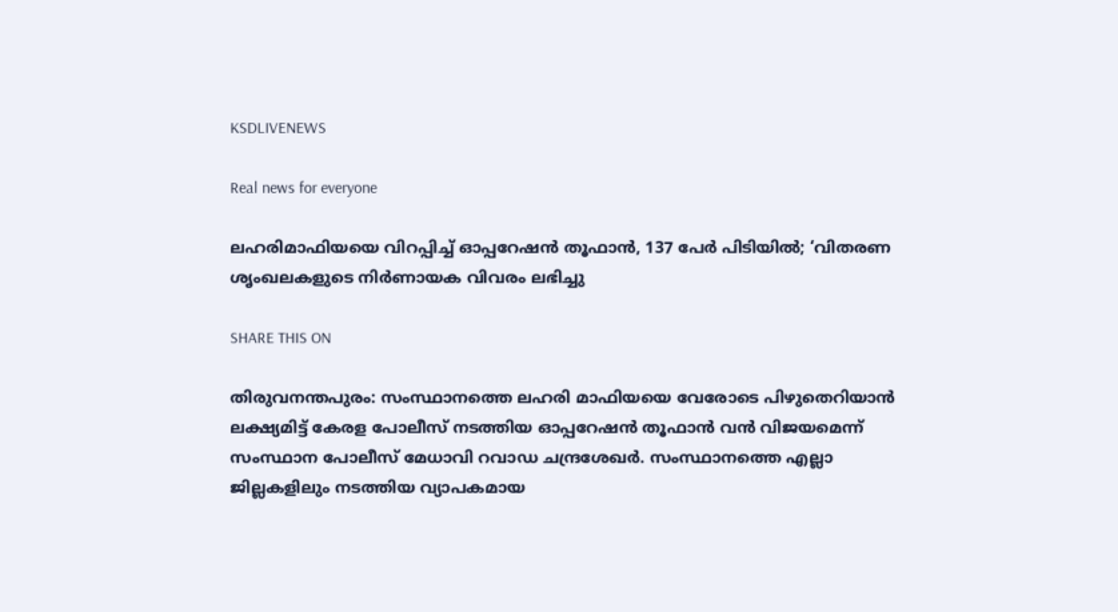KSDLIVENEWS

Real news for everyone

ലഹരിമാഫിയയെ വിറപ്പിച്ച് ഓപ്പറേഷൻ തൂഫാൻ, 137 പേർ പിടിയിൽ; ‘വിതരണ ശൃംഖലകളുടെ നിർണായക വിവരം ലഭിച്ചു

SHARE THIS ON

തിരുവനന്തപുരം: സംസ്ഥാനത്തെ ലഹരി മാഫിയയെ വേരോടെ പിഴുതെറിയാൻ ലക്ഷ്യമിട്ട് കേരള പോലീസ് നടത്തിയ ഓപ്പറേഷൻ തൂഫാൻ വൻ വിജയമെന്ന് സംസ്ഥാന പോലീസ് മേധാവി റവാഡ ചന്ദ്രശേഖർ. സംസ്ഥാനത്തെ എല്ലാ ജില്ലകളിലും നടത്തിയ വ്യാപകമായ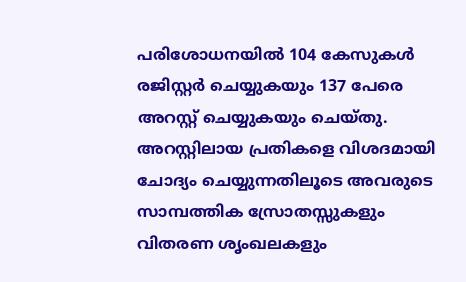പരിശോധനയിൽ 104 കേസുകൾ രജിസ്റ്റർ ചെയ്യുകയും 137 പേരെ അറസ്റ്റ് ചെയ്യുകയും ചെയ്തു. അറസ്റ്റിലായ പ്രതികളെ വിശദമായി ചോദ്യം ചെയ്യുന്നതിലൂടെ അവരുടെ സാമ്പത്തിക സ്രോതസ്സുകളും വിതരണ ശൃംഖലകളും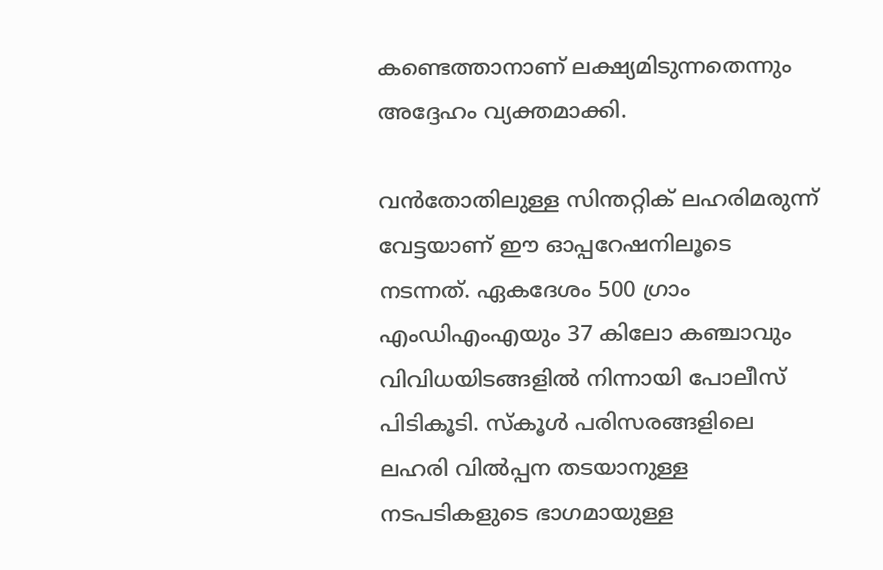കണ്ടെത്താനാണ് ലക്ഷ്യമിടുന്നതെന്നും അദ്ദേഹം വ്യക്തമാക്കി.

വൻതോതിലുള്ള സിന്തറ്റിക് ലഹരിമരുന്ന് വേട്ടയാണ് ഈ ഓപ്പറേഷനിലൂടെ നടന്നത്. ഏകദേശം 500 ഗ്രാം എംഡിഎംഎയും 37 കിലോ കഞ്ചാവും വിവിധയിടങ്ങളിൽ നിന്നായി പോലീസ് പിടികൂടി. സ്കൂൾ പരിസരങ്ങളിലെ ലഹരി വിൽപ്പന തടയാനുള്ള നടപടികളുടെ ഭാഗമായുള്ള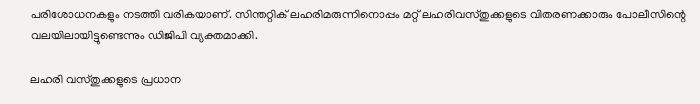പരിശോധനകളും നടത്തി വരികയാണ്. സിന്തറ്റിക് ലഹരിമരുന്നിനൊപ്പം മറ്റ് ലഹരിവസ്തുക്കളുടെ വിതരണക്കാരും പോലീസിന്റെ വലയിലായിട്ടുണ്ടെന്നും ഡിജിപി വ്യക്തമാക്കി.

ലഹരി വസ്തുക്കളുടെ പ്രധാന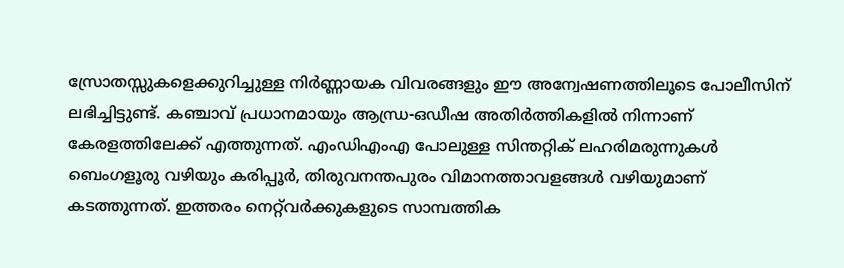സ്രോതസ്സുകളെക്കുറിച്ചുള്ള നിർണ്ണായക വിവരങ്ങളും ഈ അന്വേഷണത്തിലൂടെ പോലീസിന് ലഭിച്ചിട്ടുണ്ട്. കഞ്ചാവ് പ്രധാനമായും ആന്ധ്ര-ഒഡീഷ അതിർത്തികളിൽ നിന്നാണ് കേരളത്തിലേക്ക് എത്തുന്നത്. എംഡിഎംഎ പോലുള്ള സിന്തറ്റിക് ലഹരിമരുന്നുകൾ ബെംഗളൂരു വഴിയും കരിപ്പൂർ, തിരുവനന്തപുരം വിമാനത്താവളങ്ങൾ വഴിയുമാണ് കടത്തുന്നത്. ഇത്തരം നെറ്റ്‌വർക്കുകളുടെ സാമ്പത്തിക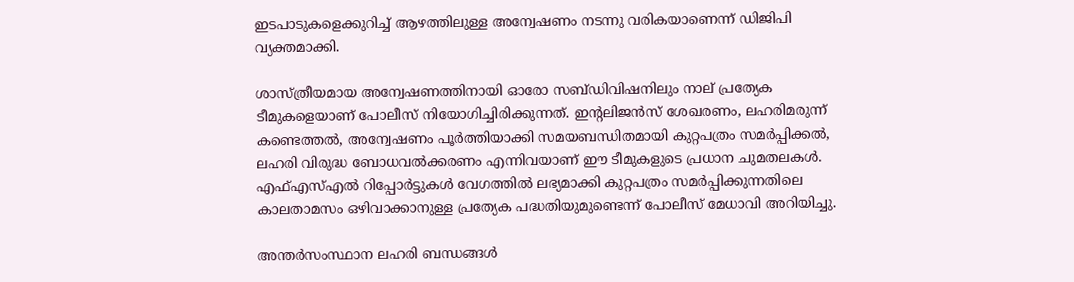ഇടപാടുകളെക്കുറിച്ച് ആഴത്തിലുള്ള അന്വേഷണം നടന്നു വരികയാണെന്ന് ഡിജിപി വ്യക്തമാക്കി.

ശാസ്ത്രീയമായ അന്വേഷണത്തിനായി ഓരോ സബ്ഡിവിഷനിലും നാല് പ്രത്യേക ടീമുകളെയാണ് പോലീസ് നിയോഗിച്ചിരിക്കുന്നത്. ഇന്റലിജൻസ് ശേഖരണം, ലഹരിമരുന്ന് കണ്ടെത്തൽ, അന്വേഷണം പൂർത്തിയാക്കി സമയബന്ധിതമായി കുറ്റപത്രം സമർപ്പിക്കൽ, ലഹരി വിരുദ്ധ ബോധവൽക്കരണം എന്നിവയാണ് ഈ ടീമുകളുടെ പ്രധാന ചുമതലകൾ. എഫ്എസ്എൽ റിപ്പോർട്ടുകൾ വേഗത്തിൽ ലഭ്യമാക്കി കുറ്റപത്രം സമർപ്പിക്കുന്നതിലെ കാലതാമസം ഒഴിവാക്കാനുള്ള പ്രത്യേക പദ്ധതിയുമുണ്ടെന്ന് പോലീസ് മേധാവി അറിയിച്ചു.

അന്തർസംസ്ഥാന ലഹരി ബന്ധങ്ങൾ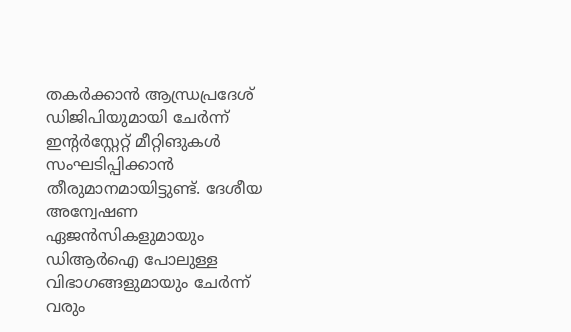തകർക്കാൻ ആന്ധ്രപ്രദേശ് ഡിജിപിയുമായി ചേർന്ന് ഇന്റർസ്റ്റേറ്റ് മീറ്റിങുകൾ സംഘടിപ്പിക്കാൻ തീരുമാനമായിട്ടുണ്ട്. ദേശീയ അന്വേഷണ ഏജൻസികളുമായും ഡിആർഐ പോലുള്ള വിഭാഗങ്ങളുമായും ചേർന്ന് വരും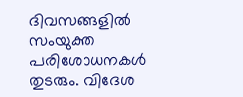ദിവസങ്ങളിൽ സംയുക്ത പരിശോധനകൾ തുടരും. വിദേശ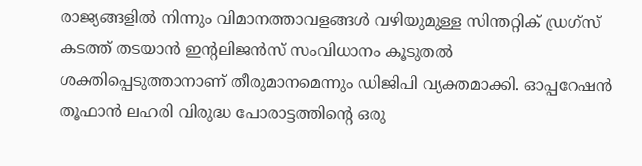രാജ്യങ്ങളിൽ നിന്നും വിമാനത്താവളങ്ങൾ വഴിയുമുള്ള സിന്തറ്റിക് ഡ്രഗ്‌സ് കടത്ത് തടയാൻ ഇന്റലിജൻസ് സംവിധാനം കൂടുതൽ ശക്തിപ്പെടുത്താനാണ് തീരുമാനമെന്നും ഡിജിപി വ്യക്തമാക്കി. ഓപ്പറേഷൻ തൂഫാൻ ലഹരി വിരുദ്ധ പോരാട്ടത്തിന്റെ ഒരു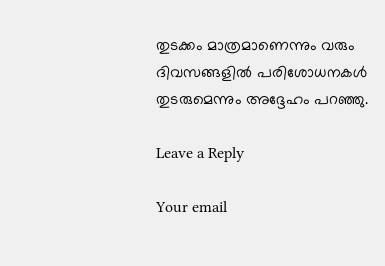തുടക്കം മാത്രമാണെന്നും വരും ദിവസങ്ങളിൽ പരിശോധനകൾ തുടരുമെന്നും അദ്ദേഹം പറഞ്ഞു.

Leave a Reply

Your email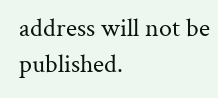address will not be published.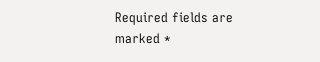Required fields are marked *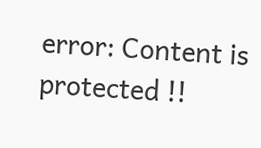error: Content is protected !!